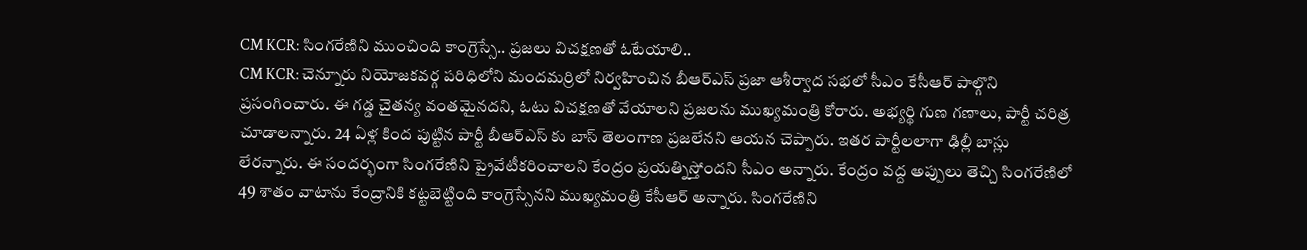CM KCR: సింగరేణిని ముంచింది కాంగ్రెస్సే.. ప్రజలు విచక్షణతో ఓటేయాలి..
CM KCR: చెన్నూరు నియోజకవర్గ పరిధిలోని మందమర్రిలో నిర్వహించిన బీఆర్ఎస్ ప్రజా ఆశీర్వాద సభలో సీఎం కేసీఆర్ పాల్గొని ప్రసంగించారు. ఈ గడ్డ చైతన్య వంతమైనదని, ఓటు విచక్షణతో వేయాలని ప్రజలను ముఖ్యమంత్రి కోరారు. అభ్యర్థి గుణ గణాలు, పార్టీ చరిత్ర చూడాలన్నారు. 24 ఏళ్ల కింద పుట్టిన పార్టీ బీఆర్ఎస్ కు బాస్ తెలంగాణ ప్రజలేనని ఆయన చెప్పారు. ఇతర పార్టీలలాగా ఢిల్లీ బాస్లు లేరన్నారు. ఈ సందర్భంగా సింగరేణిని ప్రైవేటీకరించాలని కేంద్రం ప్రయత్నిస్తోందని సీఎం అన్నారు. కేంద్రం వద్ద అప్పులు తెచ్చి సింగరేణిలో 49 శాతం వాటాను కేంద్రానికి కట్టబెట్టింది కాంగ్రెస్సేనని ముఖ్యమంత్రి కేసీఆర్ అన్నారు. సింగరేణిని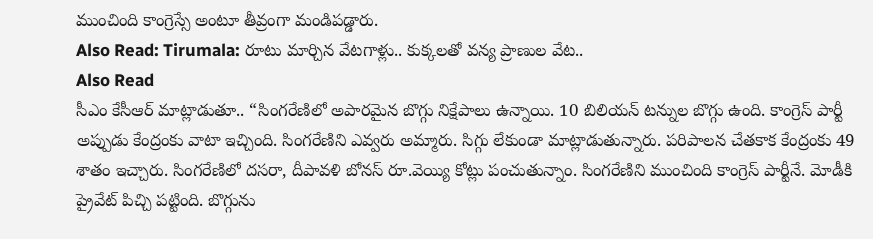ముంచింది కాంగ్రెస్సే అంటూ తీవ్రంగా మండిపడ్డారు.
Also Read: Tirumala: రూటు మార్చిన వేటగాళ్లు.. కుక్కలతో వన్య ప్రాణుల వేట..
Also Read
సీఎం కేసీఆర్ మాట్లాడుతూ.. “సింగరేణిలో అపారమైన బొగ్గు నిక్షేపాలు ఉన్నాయి. 10 బిలియన్ టన్నుల బొగ్గు ఉంది. కాంగ్రెస్ పార్టీ అప్పుడు కేంద్రంకు వాటా ఇచ్చింది. సింగరేణిని ఎవ్వరు అమ్మారు. సిగ్గు లేకుండా మాట్లాడుతున్నారు. పరిపాలన చేతకాక కేంద్రంకు 49 శాతం ఇచ్చారు. సింగరేణిలో దసరా, దీపావళి బోనస్ రూ.వెయ్యి కోట్లు పంచుతున్నాం. సింగరేణిని ముంచింది కాంగ్రెస్ పార్టీనే. మోడీకి ప్రైవేట్ పిచ్చి పట్టింది. బొగ్గును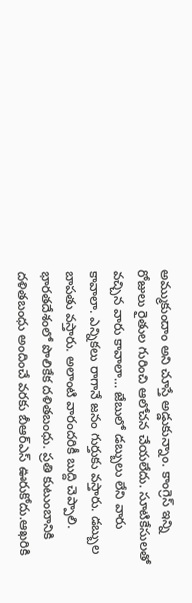అమ్ముకుందాం అని చూస్తే అడ్డుకున్నాం. కాంగ్రెస్ ఇన్ని రోజులు రైతుల గురించి ఆలోచన చేయలేదు. సూటికేసులతో వచ్చిన వారు కావాలా… జేబులో డబ్బులు లేని వారు కావాలా. ఎన్నికలు రాగానే జనం గుర్తుకు వస్తారు. డబ్బుల బాపతు వస్తారు. అలాంటి వారందరికీ బుద్ది చెప్పాలి. భారతదేశంలో పొలికేక దళితబంధు. ప్రతి కుటుంబానికి దళితబంధు అందించే వరకు బీఆర్ఎస్ ఊరుకోదు.ఆఖరికి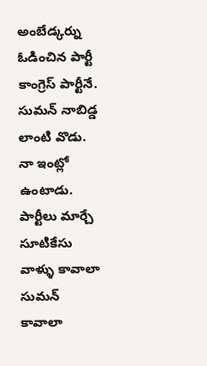అంబేడ్కర్ను ఓడించిన పార్టీ కాంగ్రెస్ పార్టీనే. సుమన్ నాబిడ్డ లాంటి వొడు. నా ఇంట్లో ఉంటాడు. పార్టీలు మార్చే సూటికేసు వాళ్ళు కావాలా సుమన్ కావాలా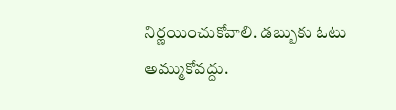నిర్ణయించుకోవాలి. డబ్బుకు ఓటు అమ్ముకోవద్దు.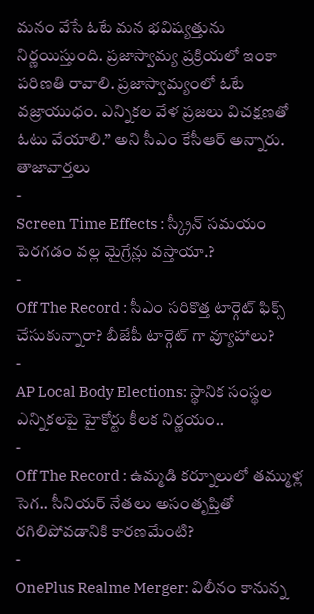మనం వేసే ఓటే మన భవిష్యత్తును నిర్ణయిస్తుంది. ప్రజాస్వామ్య ప్రక్రియలో ఇంకా పరిణతి రావాలి. ప్రజాస్వామ్యంలో ఓటే వజ్రాయుధం. ఎన్నికల వేళ ప్రజలు విచక్షణతో ఓటు వేయాలి.” అని సీఎం కేసీఆర్ అన్నారు.
తాజావార్తలు
-
Screen Time Effects : స్క్రీన్ సమయం పెరగడం వల్ల మైగ్రేన్లు వస్తాయా.?
-
Off The Record : సీఎం సరికొత్త టార్గెట్ ఫిక్స్ చేసుకున్నారా? బీజేపీ టార్గెట్ గా వ్యూహాలు?
-
AP Local Body Elections: స్థానిక సంస్థల ఎన్నికలపై హైకోర్టు కీలక నిర్ణయం..
-
Off The Record : ఉమ్మడి కర్నూలులో తమ్ముళ్ల సెగ.. సీనియర్ నేతలు అసంతృప్తితో రగిలిపోవడానికి కారణమేంటి?
-
OnePlus Realme Merger: విలీనం కానున్న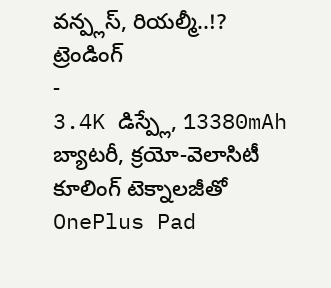వన్ప్లస్, రియల్మీ..!?
ట్రెండింగ్
-
3.4K డిస్ప్లే, 13380mAh బ్యాటరీ, క్రయో-వెలాసిటీ కూలింగ్ టెక్నాలజీతో OnePlus Pad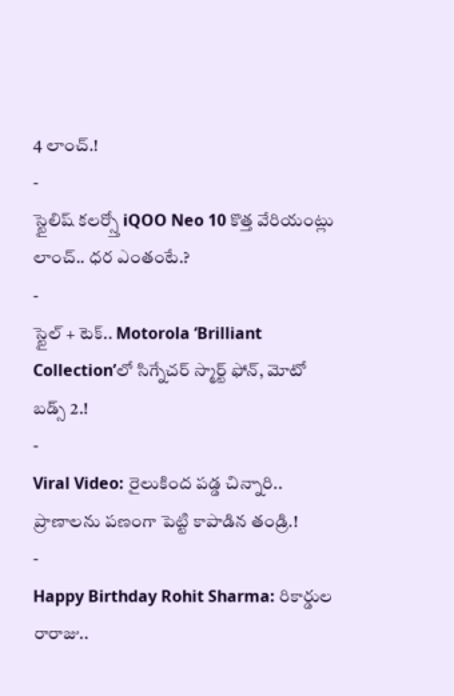4 లాంచ్.!
-
స్టైలిష్ కలర్స్తో iQOO Neo 10 కొత్త వేరియంట్లు లాంచ్.. ధర ఎంతంటే.?
-
స్టైల్ + టెక్.. Motorola ‘Brilliant Collection’లో సిగ్నేచర్ స్మార్ట్ ఫోన్, మోటో బడ్స్ 2.!
-
Viral Video: రైలుకింద పడ్డ చిన్నారి.. ప్రాణాలను పణంగా పెట్టి కాపాడిన తండ్రి.!
-
Happy Birthday Rohit Sharma: రికార్డుల రారాజు..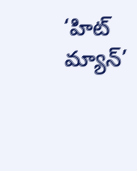‘హిట్ మ్యాన్’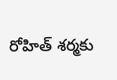రోహిత్ శర్మకు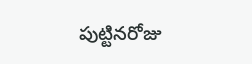పుట్టినరోజు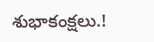శుభాకంక్షలు.!